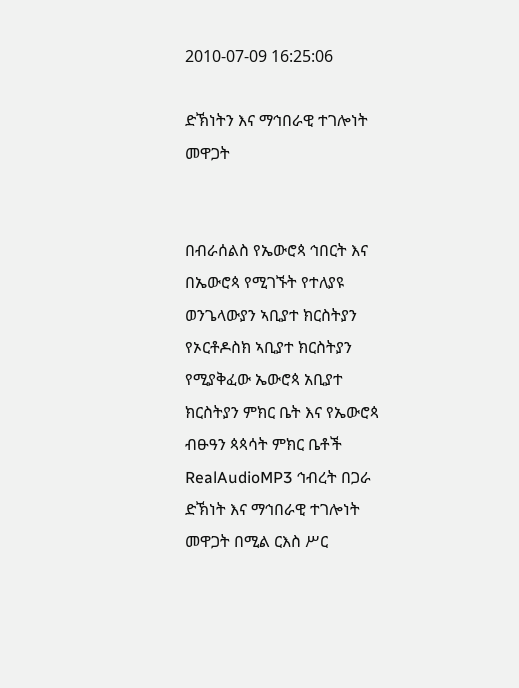2010-07-09 16:25:06

ድኽነትን እና ማኅበራዊ ተገሎነት መዋጋት


በብራሰልስ የኤውሮጳ ኅበርት እና በኤውሮጳ የሚገኙት የተለያዩ ወንጌላውያን ኣቢያተ ክርስትያን የኦርቶዶስክ ኣቢያተ ክርስትያን የሚያቅፈው ኤውሮጳ አቢያተ ክርስትያን ምክር ቤት እና የኤውሮጳ ብፁዓን ጳጳሳት ምክር ቤቶች RealAudioMP3 ኅብረት በጋራ ድኽነት እና ማኅበራዊ ተገሎነት መዋጋት በሚል ርእስ ሥር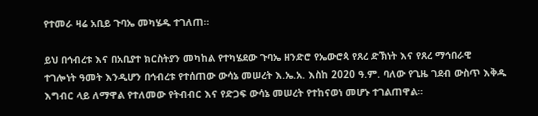የተመራ ዛሬ አቢይ ጉባኤ መካሄዱ ተገለጠ።

ይህ በኅብረቱ እና በአቢያተ ክርስትያን መካከል የተካሄደው ጉባኤ ዘንድሮ የኤውሮጳ የጸረ ድኽነት እና የጸረ ማኅበራዊ ተገሎነት ዓመት እንዲሆን በኅብረቱ የተሰጠው ውሳኔ መሠረት እ.ኤ.አ. እስከ 2020 ዓ.ም. ባለው የጊዜ ገደብ ውስጥ እቅዱ እግብር ላይ ለማዋል የተለመው የትብብር እና የድጋፍ ውሳኔ መሠረት የተከናወነ መሆኑ ተገልጠዋል።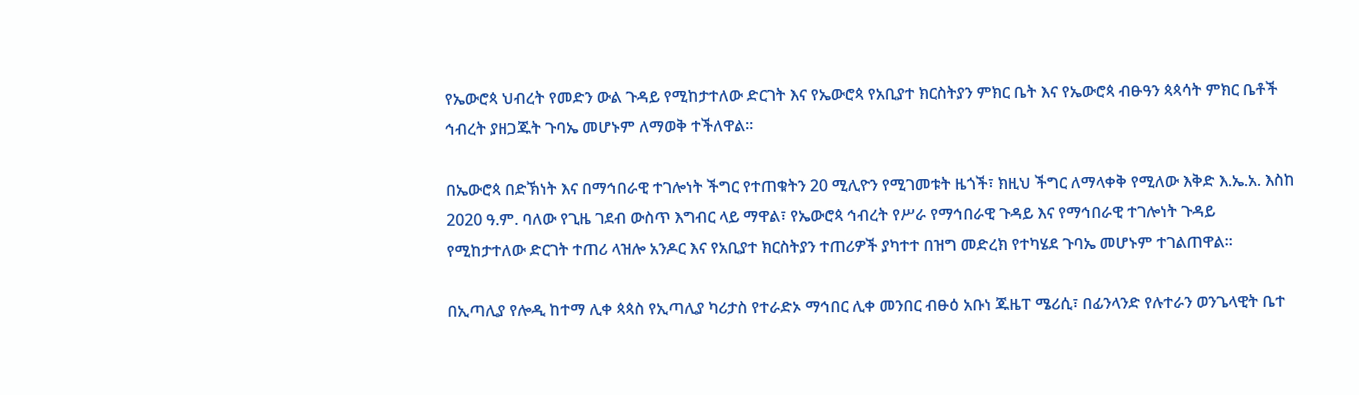የኤውሮጳ ህብረት የመድን ውል ጉዳይ የሚከታተለው ድርገት እና የኤውሮጳ የአቢያተ ክርስትያን ምክር ቤት እና የኤውሮጳ ብፁዓን ጳጳሳት ምክር ቤቶች ኅብረት ያዘጋጁት ጉባኤ መሆኑም ለማወቅ ተችለዋል።

በኤውሮጳ በድኽነት እና በማኅበራዊ ተገሎነት ችግር የተጠቁትን 20 ሚሊዮን የሚገመቱት ዜጎች፣ ክዚህ ችግር ለማላቀቅ የሚለው እቅድ እ.ኤ.አ. እስከ 2020 ዓ.ም. ባለው የጊዜ ገደብ ውስጥ እግብር ላይ ማዋል፣ የኤውሮጳ ኅብረት የሥራ የማኅበራዊ ጉዳይ እና የማኅበራዊ ተገሎነት ጉዳይ የሚከታተለው ድርገት ተጠሪ ላዝሎ አንዶር እና የአቢያተ ክርስትያን ተጠሪዎች ያካተተ በዝግ መድረክ የተካሄደ ጉባኤ መሆኑም ተገልጠዋል።

በኢጣሊያ የሎዲ ከተማ ሊቀ ጳጳስ የኢጣሊያ ካሪታስ የተራድኦ ማኅበር ሊቀ መንበር ብፁዕ አቡነ ጁዜፐ ሜሪሲ፣ በፊንላንድ የሉተራን ወንጌላዊት ቤተ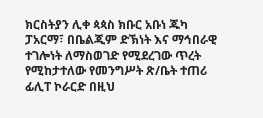ክርስትያን ሊቀ ጳጳስ ክቡር አቡነ ጁካ ፓአርማ፣ በቤልጂም ድኽነት እና ማኅበራዊ ተገሎነት ለማስወገድ የሚደረገው ጥረት የሚከታተለው የመንግሥት ጽ/ቤት ተጠሪ ፊሊፐ ኮራርድ በዚህ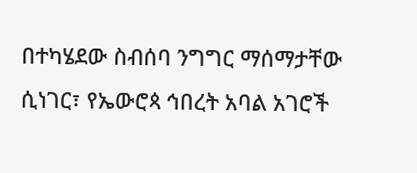በተካሄደው ስብሰባ ንግግር ማሰማታቸው ሲነገር፣ የኤውሮጳ ኅበረት አባል አገሮች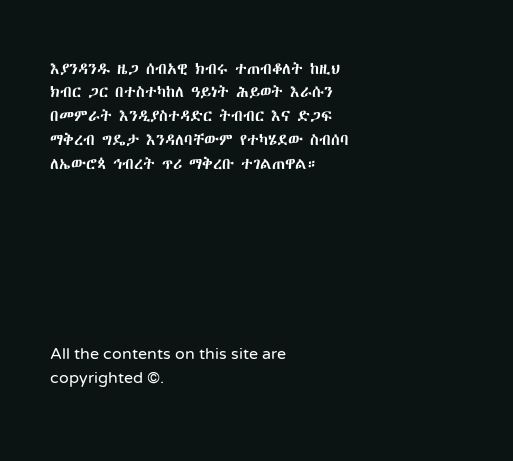እያንዳንዱ ዜጋ ሰብአዊ ክብሩ ተጠብቆለት ከዚህ ክብር ጋር በተስተካከለ ዓይነት ሕይወት እራሱን በመምራት እንዲያስተዳድር ትብብር እና ድጋፍ ማቅረብ ግዴታ እንዳለባቸውም የተካሄደው ስብሰባ ለኤውሮጳ ኅብረት ጥሪ ማቅረቡ ተገልጠዋል።







All the contents on this site are copyrighted ©.